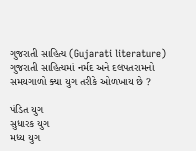ગુજરાતી સાહિત્ય (Gujarati literature)
ગુજરાતી સાહિત્યમાં નર્મદ અને દલપતરામનો સમયગાળો ક્યા યુગ તરીકે ઓળખાય છે ?

પંડિત યુગ
સુધારક યુગ
મધ્ય યુગ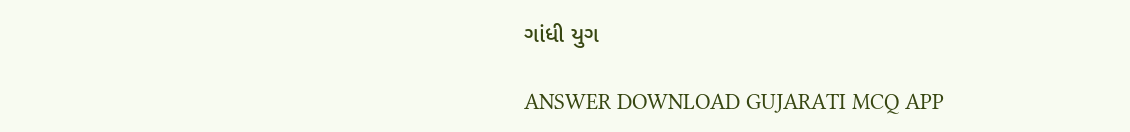ગાંધી યુગ

ANSWER DOWNLOAD GUJARATI MCQ APP